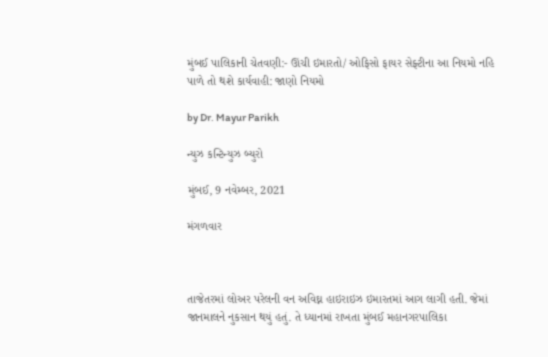મુંબઈ પાલિકાની ચેતવણી:- ઊંચી ઇમારતો/ ઓફિસો ફાયર સેફ્ટીના આ નિયમો નહિ પાળે તો થશે કાર્યવાહી: જાણો નિયમો

by Dr. Mayur Parikh

ન્યુઝ કન્ટિન્યુઝ બ્યુરો

મુંબઈ, 9 નવેમ્બર, 2021

મંગળવાર



તાજેતરમાં લોઅર પરેલની વન અવિઘ્ન હાઇરાઇઝ ઇમારતમાં આગ લાગી હતી. જેમાં જાનમાલને નુકસાન થયું હતું. તે ધ્યાનમાં રાખતા મુંબઈ મહાનગરપાલિકા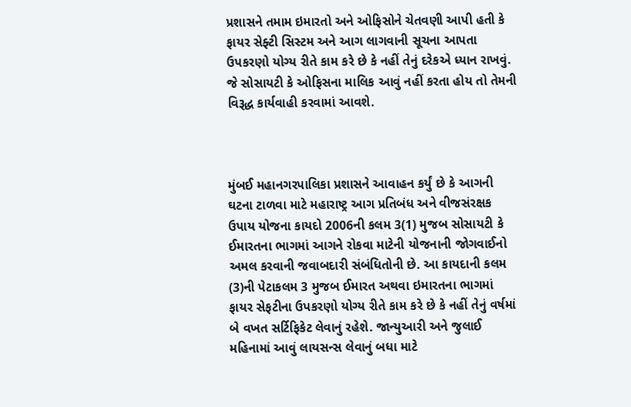પ્રશાસને તમામ ઇમારતો અને ઓફિસોને ચેતવણી આપી હતી કે ફાયર સેફ્ટી સિસ્ટમ અને આગ લાગવાની સૂચના આપતા ઉપકરણો યોગ્ય રીતે કામ કરે છે કે નહીં તેનું દરેકએ ધ્યાન રાખવું. જે સોસાયટી કે ઓફિસના માલિક આવું નહીં કરતા હોય તો તેમની વિરૂદ્ધ કાર્યવાહી કરવામાં આવશે.



મુંબઈ મહાનગરપાલિકા પ્રશાસને આવાહન કર્યું છે કે આગની ઘટના ટાળવા માટે મહારાષ્ટ્ર આગ પ્રતિબંધ અને વીજસંરક્ષક ઉપાય યોજના કાયદો 2006ની કલમ 3(1) મુજબ સોસાયટી કે ઈમારતના ભાગમાં આગને રોકવા માટેની યોજનાની જોગવાઈનો અમલ કરવાની જવાબદારી સંબંધિતોની છે. આ કાયદાની કલમ (3)ની પેટાકલમ 3 મુજબ ઈમારત અથવા ઇમારતના ભાગમાં ફાયર સેફટીના ઉપકરણો યોગ્ય રીતે કામ કરે છે કે નહીં તેનું વર્ષમાં બે વખત સર્ટિફિકેટ લેવાનું રહેશે. જાન્યુઆરી અને જુલાઈ મહિનામાં આવું લાયસન્સ લેવાનું બધા માટે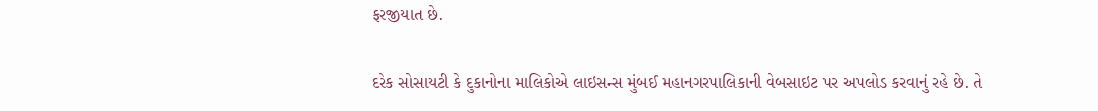ફરજીયાત છે.

દરેક સોસાયટી કે દુકાનોના માલિકોએ લાઇસન્સ મુંબઈ મહાનગરપાલિકાની વેબસાઇટ પર અપલોડ કરવાનું રહે છે. તે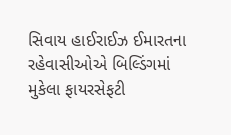સિવાય હાઈરાઈઝ ઈમારતના રહેવાસીઓએ બિલ્ડિંગમાં મુકેલા ફાયરસેફટી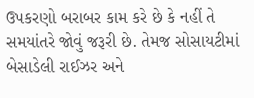ઉપકરણો બરાબર કામ કરે છે કે નહીં તે સમયાંતરે જોવું જરૂરી છે. તેમજ સોસાયટીમાં બેસાડેલી રાઈઝર અને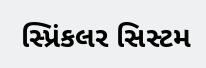સ્પ્રિંકલર સિસ્ટમ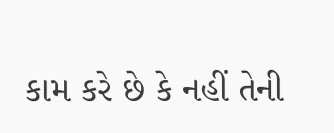કામ કરે છે કે નહીં તેની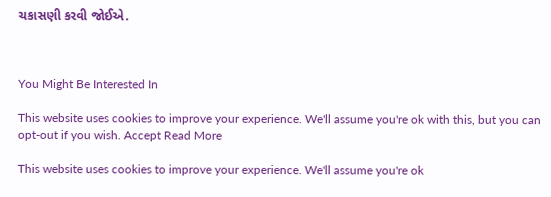ચકાસણી કરવી જોઈએ.



You Might Be Interested In

This website uses cookies to improve your experience. We'll assume you're ok with this, but you can opt-out if you wish. Accept Read More

This website uses cookies to improve your experience. We'll assume you're ok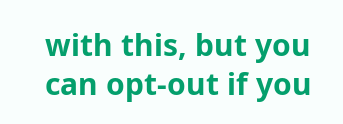with this, but you can opt-out if you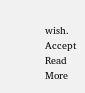wish. Accept Read More